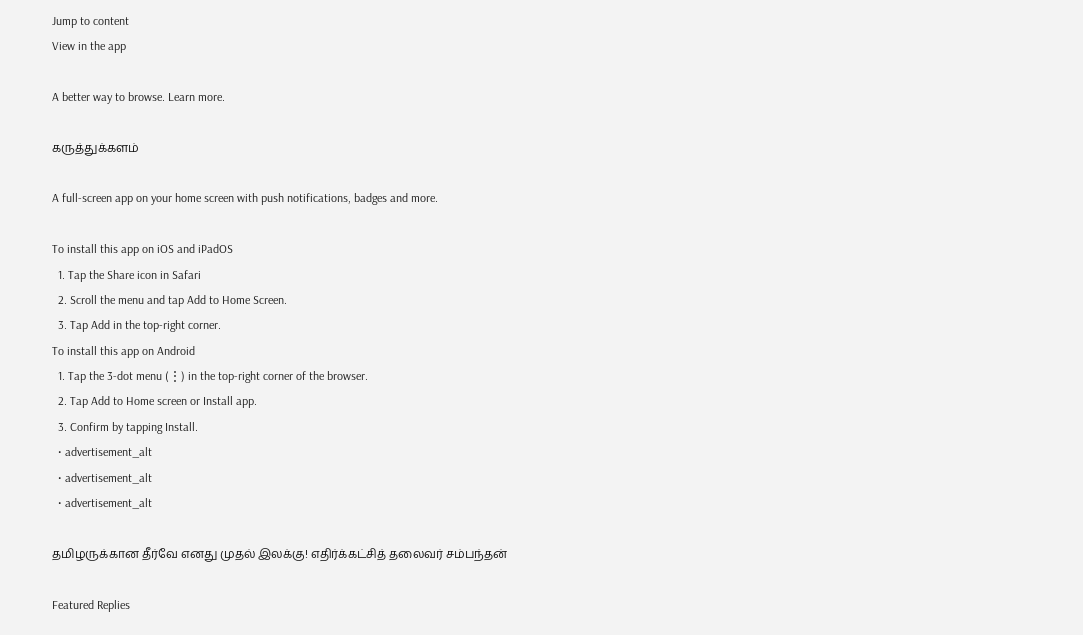Jump to content
View in the app

A better way to browse. Learn more.

கருத்துக்களம்

A full-screen app on your home screen with push notifications, badges and more.

To install this app on iOS and iPadOS
  1. Tap the Share icon in Safari
  2. Scroll the menu and tap Add to Home Screen.
  3. Tap Add in the top-right corner.
To install this app on Android
  1. Tap the 3-dot menu (⋮) in the top-right corner of the browser.
  2. Tap Add to Home screen or Install app.
  3. Confirm by tapping Install.
  • advertisement_alt
  • advertisement_alt
  • advertisement_alt

தமிழருக்கான தீர்வே எனது முதல் இலக்கு! எதிர்க்கட்சித் தலைவர் சம்பந்தன்

Featured Replies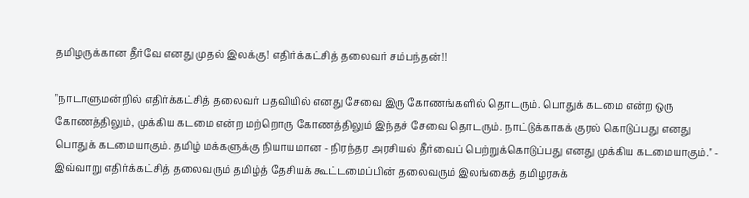தமிழருக்கான தீர்வே எனது முதல் இலக்கு! எதிர்க்கட்சித் தலைவர் சம்பந்தன்!!

"நாடாளுமன்றில் எதிர்க்கட்சித் தலைவர் பதவியில் எனது சேவை இரு கோணங்களில் தொடரும். பொதுக் கடமை என்ற ஒரு கோணத்திலும், முக்கிய கடமை என்ற மற்றொரு கோணத்திலும் இந்தச் சேவை தொடரும். நாட்டுக்காகக் குரல் கொடுப்பது எனது பொதுக் கடமையாகும். தமிழ் மக்களுக்கு நியாயமான - நிரந்தர அரசியல் தீர்வைப் பெற்றுக்கொடுப்பது எனது முக்கிய கடமையாகும்.'' - இவ்வாறு எதிர்க்கட்சித் தலைவரும் தமிழ்த் தேசியக் கூட்டமைப்பின் தலைவரும் இலங்கைத் தமிழரசுக்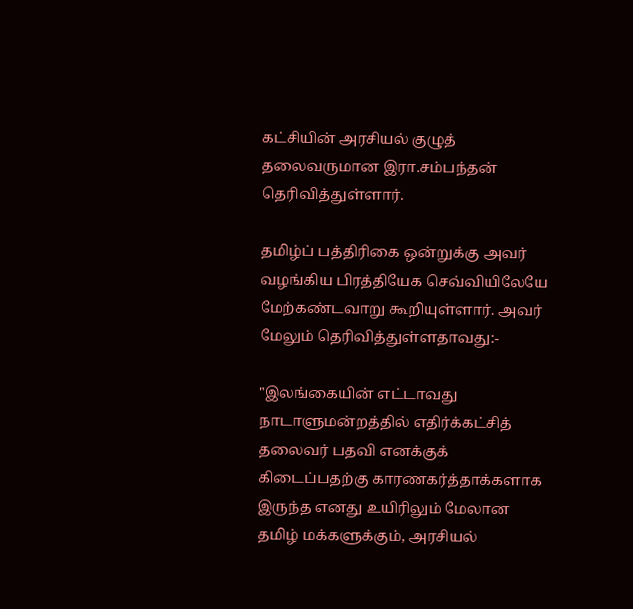கட்சியின் அரசியல் குழுத் தலைவருமான இரா.சம்பந்தன் தெரிவித்துள்ளார்.

தமிழ்ப் பத்திரிகை ஒன்றுக்கு அவர் வழங்கிய பிரத்தியேக செவ்வியிலேயே மேற்கண்டவாறு கூறியுள்ளார். அவர் மேலும் தெரிவித்துள்ளதாவது:-

"இலங்கையின் எட்டாவது நாடாளுமன்றத்தில் எதிர்க்கட்சித் தலைவர் பதவி எனக்குக் கிடைப்பதற்கு காரணகர்த்தாக்களாக இருந்த எனது உயிரிலும் மேலான தமிழ் மக்களுக்கும், அரசியல்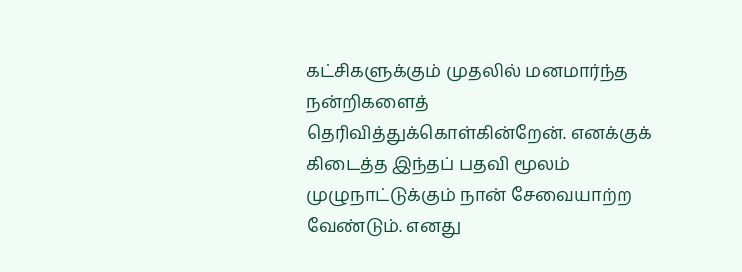கட்சிகளுக்கும் முதலில் மனமார்ந்த நன்றிகளைத் தெரிவித்துக்கொள்கின்றேன். எனக்குக் கிடைத்த இந்தப் பதவி மூலம் முழுநாட்டுக்கும் நான் சேவையாற்ற வேண்டும். எனது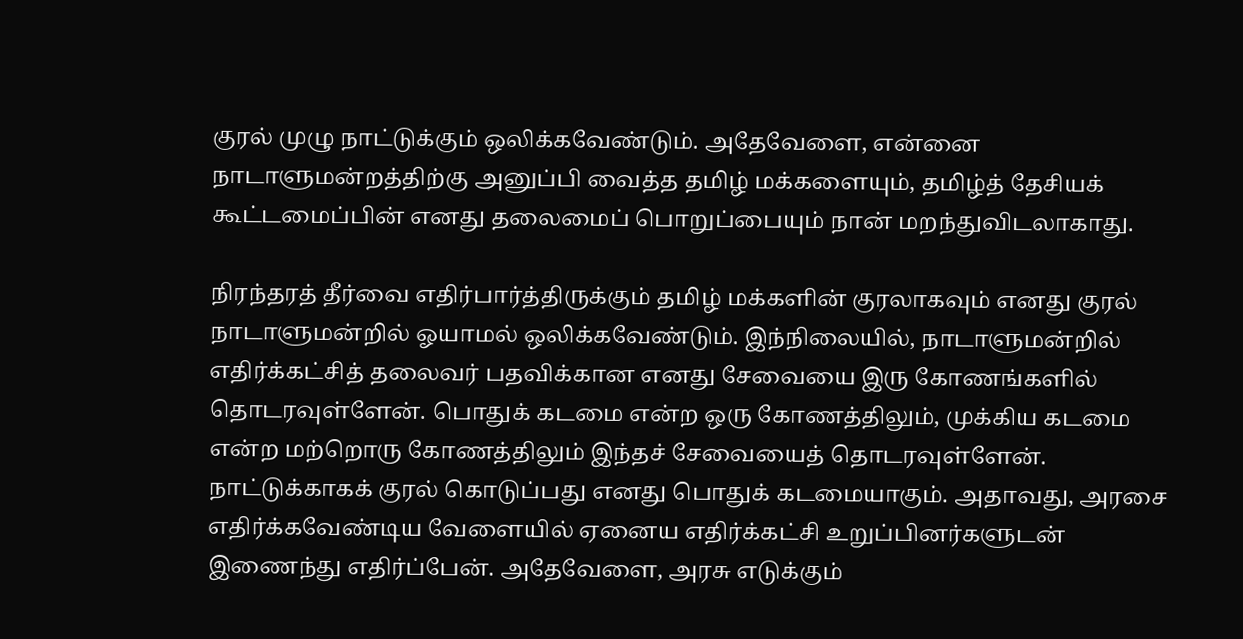குரல் முழு நாட்டுக்கும் ஒலிக்கவேண்டும். அதேவேளை, என்னை நாடாளுமன்றத்திற்கு அனுப்பி வைத்த தமிழ் மக்களையும், தமிழ்த் தேசியக் கூட்டமைப்பின் எனது தலைமைப் பொறுப்பையும் நான் மறந்துவிடலாகாது.

நிரந்தரத் தீர்வை எதிர்பார்த்திருக்கும் தமிழ் மக்களின் குரலாகவும் எனது குரல் நாடாளுமன்றில் ஓயாமல் ஒலிக்கவேண்டும். இந்நிலையில், நாடாளுமன்றில் எதிர்க்கட்சித் தலைவர் பதவிக்கான எனது சேவையை இரு கோணங்களில் தொடரவுள்ளேன். பொதுக் கடமை என்ற ஒரு கோணத்திலும், முக்கிய கடமை என்ற மற்றொரு கோணத்திலும் இந்தச் சேவையைத் தொடரவுள்ளேன். நாட்டுக்காகக் குரல் கொடுப்பது எனது பொதுக் கடமையாகும். அதாவது, அரசை எதிர்க்கவேண்டிய வேளையில் ஏனைய எதிர்க்கட்சி உறுப்பினர்களுடன் இணைந்து எதிர்ப்பேன். அதேவேளை, அரசு எடுக்கும்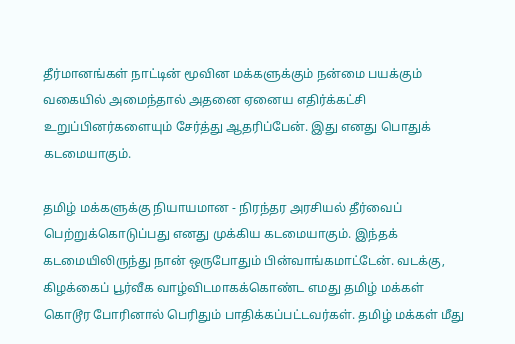தீர்மானங்கள் நாட்டின் மூவின மக்களுக்கும் நன்மை பயக்கும் வகையில் அமைந்தால் அதனை ஏனைய எதிர்க்கட்சி உறுப்பினர்களையும் சேர்த்து ஆதரிப்பேன். இது எனது பொதுக் கடமையாகும்.

தமிழ் மக்களுக்கு நியாயமான - நிரந்தர அரசியல் தீர்வைப் பெற்றுக்கொடுப்பது எனது முக்கிய கடமையாகும். இந்தக் கடமையிலிருந்து நான் ஒருபோதும் பின்வாங்கமாட்டேன். வடக்கு, கிழக்கைப் பூர்வீக வாழ்விடமாகக்கொண்ட எமது தமிழ் மக்கள் கொடூர போரினால் பெரிதும் பாதிக்கப்பட்டவர்கள். தமிழ் மக்கள் மீது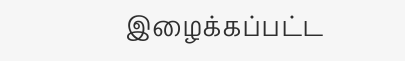இழைக்கப்பட்ட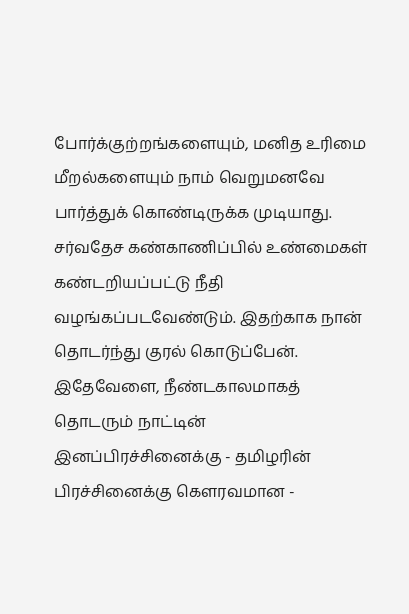போர்க்குற்றங்களையும், மனித உரிமை மீறல்களையும் நாம் வெறுமனவே பார்த்துக் கொண்டிருக்க முடியாது. சர்வதேச கண்காணிப்பில் உண்மைகள் கண்டறியப்பட்டு நீதி வழங்கப்படவேண்டும். இதற்காக நான் தொடர்ந்து குரல் கொடுப்பேன். இதேவேளை, நீண்டகாலமாகத் தொடரும் நாட்டின் இனப்பிரச்சினைக்கு - தமிழரின் பிரச்சினைக்கு கெளரவமான -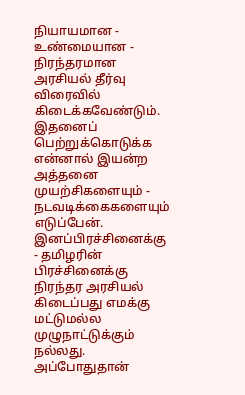நியாயமான - உண்மையான - நிரந்தரமான அரசியல் தீர்வு விரைவில் கிடைக்கவேண்டும். இதனைப் பெற்றுக்கொடுக்க என்னால் இயன்ற அத்தனை முயற்சிகளையும் - நடவடிக்கைகளையும் எடுப்பேன். இனப்பிரச்சினைக்கு - தமிழரின் பிரச்சினைக்கு நிரந்தர அரசியல் கிடைப்பது எமக்கு மட்டுமல்ல முழுநாட்டுக்கும் நல்லது. அப்போதுதான்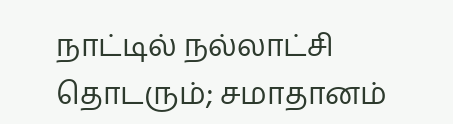நாட்டில் நல்லாட்சி தொடரும்; சமாதானம்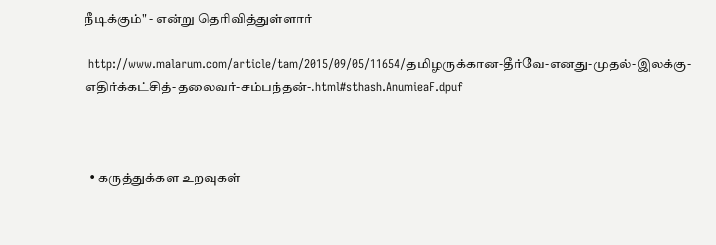நீடிக்கும்" - என்று தெரிவித்துள்ளார்

 http://www.malarum.com/article/tam/2015/09/05/11654/தமிழருக்கான-தீர்வே-எனது-முதல்-இலக்கு-எதிர்க்கட்சித்-தலைவர்-சம்பந்தன்-.html#sthash.AnumieaF.dpuf



  • கருத்துக்கள உறவுகள்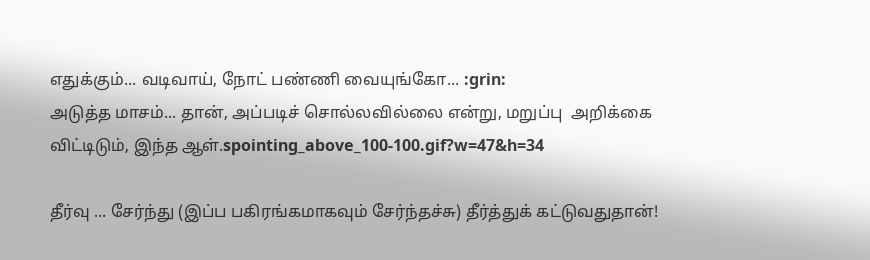எதுக்கும்... வடிவாய், நோட் பண்ணி வையுங்கோ... :grin:
அடுத்த மாசம்... தான், அப்படிச் சொல்லவில்லை என்று, மறுப்பு  அறிக்கை விட்டிடும், இந்த ஆள்.spointing_above_100-100.gif?w=47&h=34

தீர்வு ... சேர்ந்து (இப்ப பகிரங்கமாகவும் சேர்ந்தச்சு) தீர்த்துக் கட்டுவதுதான்!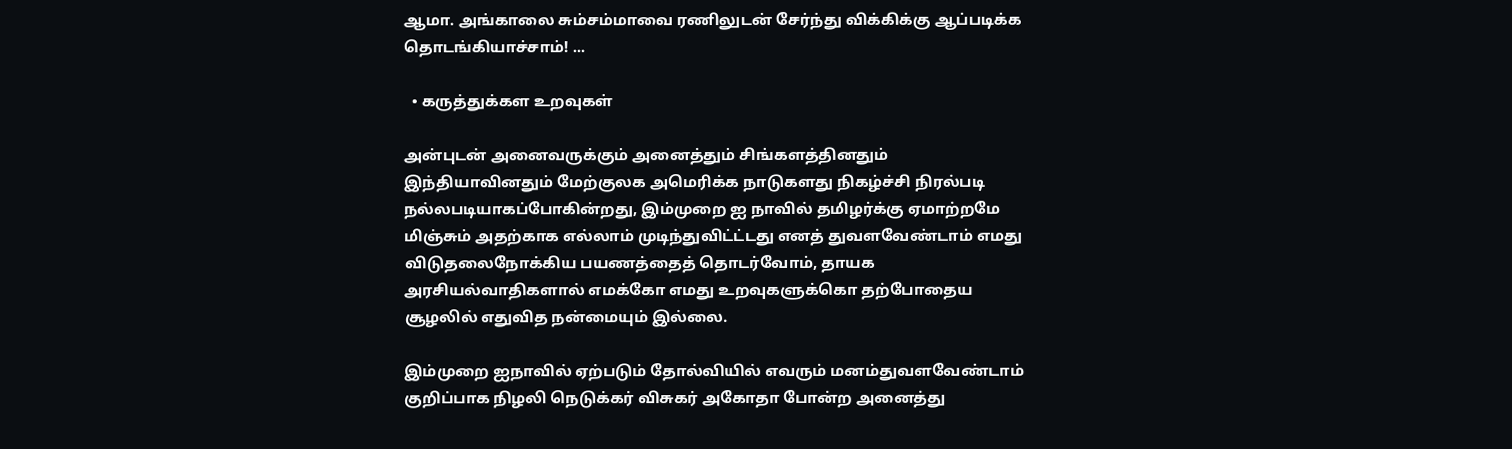ஆமா. அங்காலை சும்சம்மாவை ரணிலுடன் சேர்ந்து விக்கிக்கு ஆப்படிக்க தொடங்கியாச்சாம்! ...

  • கருத்துக்கள உறவுகள்

அன்புடன் அனைவருக்கும் அனைத்தும் சிங்களத்தினதும் இந்தியாவினதும் மேற்குலக அமெரிக்க நாடுகளது நிகழ்ச்சி நிரல்படி நல்லபடியாகப்போகின்றது, இம்முறை ஐ நாவில் தமிழர்க்கு ஏமாற்றமே மிஞ்சும் அதற்காக எல்லாம் முடிந்துவிட்ட்டது எனத் துவளவேண்டாம் எமது விடுதலைநோக்கிய பயணத்தைத் தொடர்வோம், தாயக அரசியல்வாதிகளால் எமக்கோ எமது உறவுகளுக்கொ தற்போதைய சூழலில் எதுவித நன்மையும் இல்லை.

இம்முறை ஐநாவில் ஏற்படும் தோல்வியில் எவரும் மனம்துவளவேண்டாம் குறிப்பாக நிழலி நெடுக்கர் விசுகர் அகோதா போன்ற அனைத்து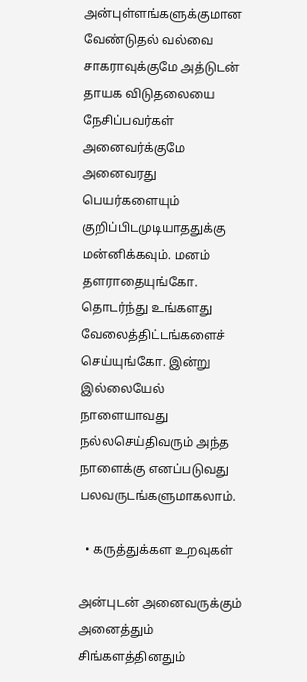அன்புள்ளங்களுக்குமான வேண்டுதல் வல்வை சாகராவுக்குமே அத்டுடன் தாயக விடுதலையை  நேசிப்பவர்கள் அனைவர்க்குமே அனைவரது பெயர்களையும் குறிப்பிடமுடியாததுக்கு மன்னிக்கவும். மனம் தளராதையுங்கோ. தொடர்ந்து உங்களது வேலைத்திட்டங்களைச் செய்யுங்கோ. இன்று இல்லையேல் நாளையாவது நல்லசெய்திவரும் அந்த நாளைக்கு எனப்படுவது பலவருடங்களுமாகலாம்.

  • கருத்துக்கள உறவுகள்

அன்புடன் அனைவருக்கும் அனைத்தும் சிங்களத்தினதும்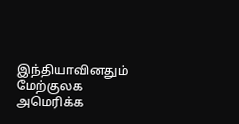இந்தியாவினதும் மேற்குலக அமெரிக்க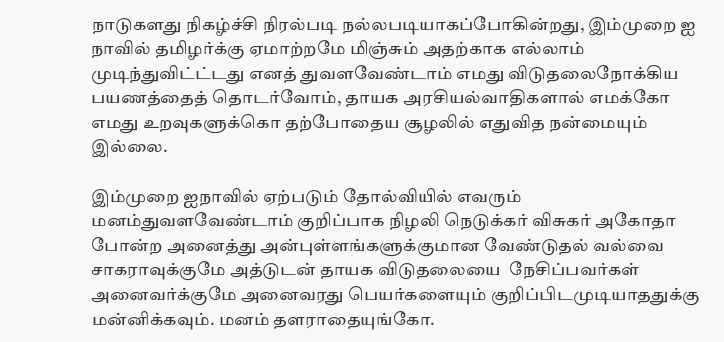நாடுகளது நிகழ்ச்சி நிரல்படி நல்லபடியாகப்போகின்றது, இம்முறை ஐ நாவில் தமிழர்க்கு ஏமாற்றமே மிஞ்சும் அதற்காக எல்லாம் முடிந்துவிட்ட்டது எனத் துவளவேண்டாம் எமது விடுதலைநோக்கிய பயணத்தைத் தொடர்வோம், தாயக அரசியல்வாதிகளால் எமக்கோ எமது உறவுகளுக்கொ தற்போதைய சூழலில் எதுவித நன்மையும் இல்லை.

இம்முறை ஐநாவில் ஏற்படும் தோல்வியில் எவரும் மனம்துவளவேண்டாம் குறிப்பாக நிழலி நெடுக்கர் விசுகர் அகோதா போன்ற அனைத்து அன்புள்ளங்களுக்குமான வேண்டுதல் வல்வை சாகராவுக்குமே அத்டுடன் தாயக விடுதலையை  நேசிப்பவர்கள் அனைவர்க்குமே அனைவரது பெயர்களையும் குறிப்பிடமுடியாததுக்கு மன்னிக்கவும். மனம் தளராதையுங்கோ.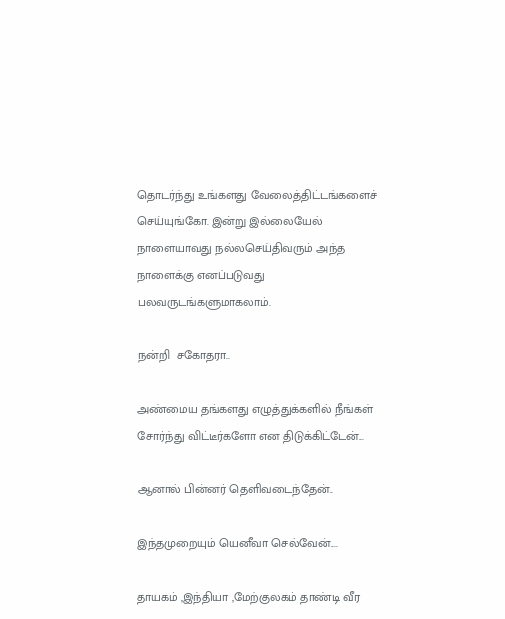தொடர்ந்து உங்களது வேலைத்திட்டங்களைச் செய்யுங்கோ. இன்று இல்லையேல் நாளையாவது நல்லசெய்திவரும் அந்த நாளைக்கு எனப்படுவது பலவருடங்களுமாகலாம்.

நன்றி  சகோதரா..

அண்மைய தங்களது எழுத்துக்களில் நீங்கள் சோர்ந்து விட்டீர்களோ என திடுக்கிட்டேன்...

ஆனால் பின்னர் தெளிவடைந்தேன்..

இந்தமுறையும் யெனீவா செல்வேன்....

தாயகம் ,இந்தியா ,மேற்குலகம் தாண்டி வீர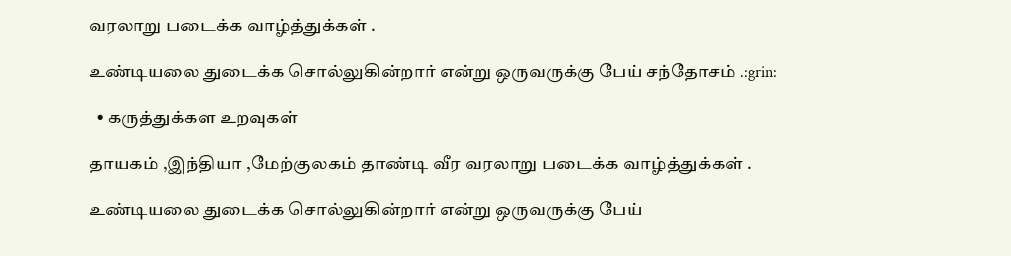வரலாறு படைக்க வாழ்த்துக்கள் .

உண்டியலை துடைக்க சொல்லுகின்றார் என்று ஒருவருக்கு பேய் சந்தோசம் .:grin:

  • கருத்துக்கள உறவுகள்

தாயகம் ,இந்தியா ,மேற்குலகம் தாண்டி வீர வரலாறு படைக்க வாழ்த்துக்கள் .

உண்டியலை துடைக்க சொல்லுகின்றார் என்று ஒருவருக்கு பேய்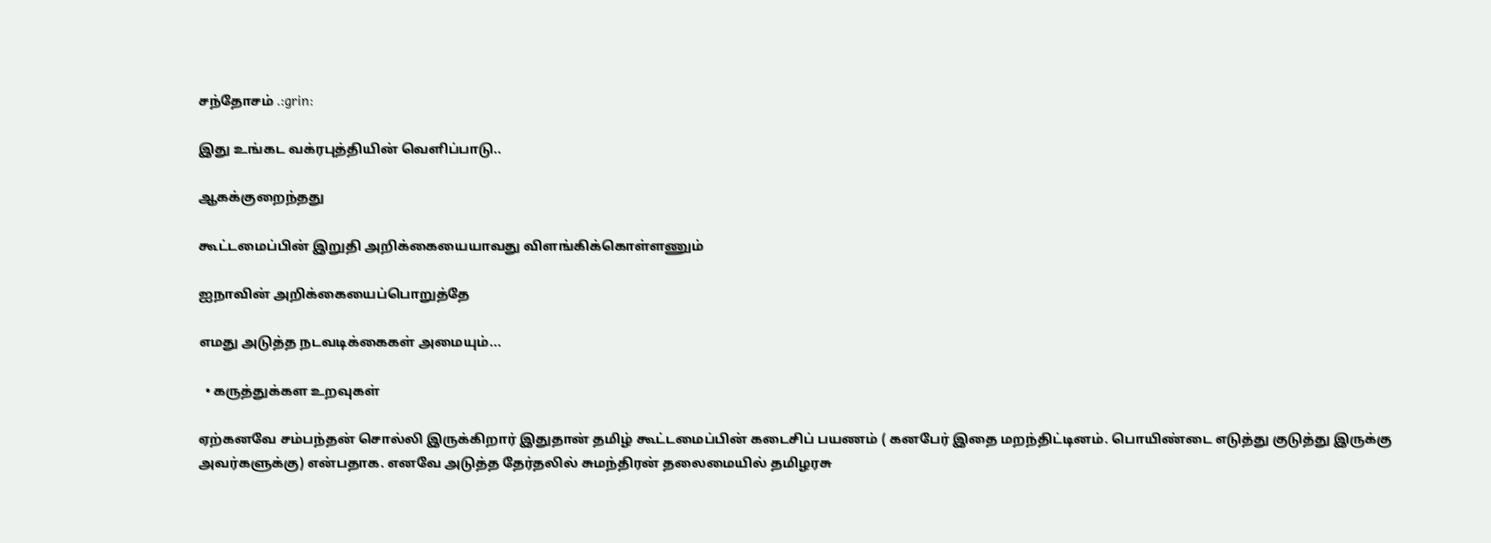சந்தோசம் .:grin:

இது உங்கட வக்ரபுத்தியின் வெளிப்பாடு..

ஆகக்குறைந்தது

கூட்டமைப்பின் இறுதி அறிக்கையையாவது விளங்கிக்கொள்ளணும்

ஐநாவின் அறிக்கையைப்பொறுத்தே

எமது அடுத்த நடவடிக்கைகள் அமையும்...

  • கருத்துக்கள உறவுகள்

ஏற்கனவே சம்பந்தன் சொல்லி இருக்கிறார் இதுதான் தமிழ் கூட்டமைப்பின் கடைசிப் பயணம் ( கனபேர் இதை மறந்திட்டினம். பொயிண்டை எடுத்து குடுத்து இருக்கு அவர்களுக்கு) என்பதாக. எனவே அடுத்த தேர்தலில் சுமந்திரன் தலைமையில் தமிழரசு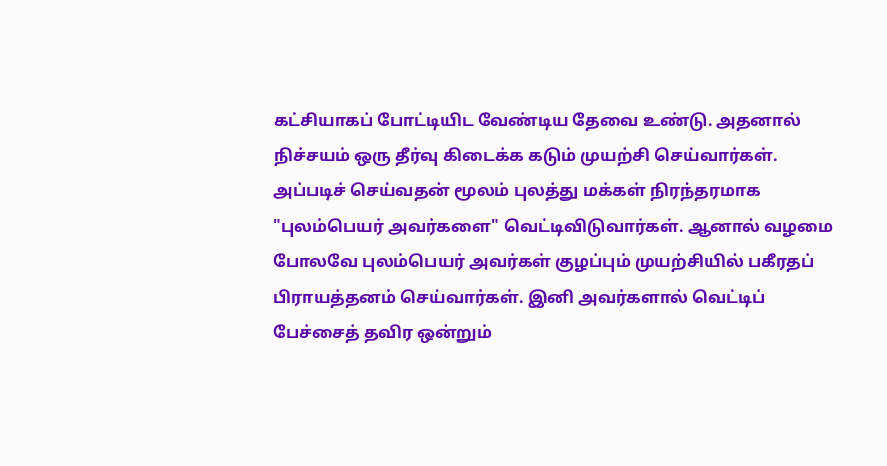கட்சியாகப் போட்டியிட வேண்டிய தேவை உண்டு. அதனால் நிச்சயம் ஒரு தீர்வு கிடைக்க கடும் முயற்சி செய்வார்கள். அப்படிச் செய்வதன் மூலம் புலத்து மக்கள் நிரந்தரமாக "புலம்பெயர் அவர்களை" வெட்டிவிடுவார்கள். ஆனால் வழமை போலவே புலம்பெயர் அவர்கள் குழப்பும் முயற்சியில் பகீரதப் பிராயத்தனம் செய்வார்கள். இனி அவர்களால் வெட்டிப் பேச்சைத் தவிர ஒன்றும்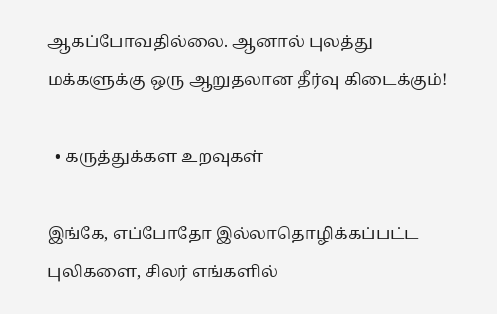ஆகப்போவதில்லை. ஆனால் புலத்து மக்களுக்கு ஒரு ஆறுதலான தீர்வு கிடைக்கும்!

  • கருத்துக்கள உறவுகள்

இங்கே, எப்போதோ இல்லாதொழிக்கப்பட்ட புலிகளை, சிலர் எங்களில்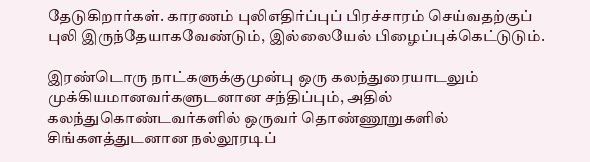தேடுகிறார்கள். காரணம் புலிஎதிர்ப்புப் பிரச்சாரம் செய்வதற்குப் புலி இருந்தேயாகவேண்டும், இல்லையேல் பிழைப்புக்கெட்டுடும்.

இரண்டொரு நாட்களுக்குமுன்பு ஒரு கலந்துரையாடலும் முக்கியமானவர்களுடனான சந்திப்பும், அதில் கலந்துகொண்டவர்களில் ஒருவர் தொண்ணூறுகளில் சிங்களத்துடனான நல்லூரடிப்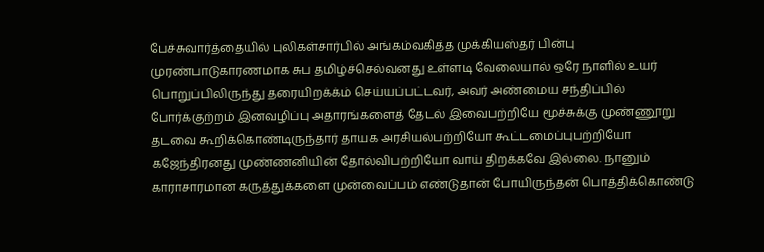பேச்சுவார்த்தையில் புலிகள்சார்பில் அங்கம்வகித்த முக்கியஸ்தர் பின்பு முரண்பாடுகாரணமாக சுப தமிழ்ச்செல்வனது உள்ளடி வேலையால் ஒரே நாளில் உயர் பொறுப்பிலிருந்து தரையிறக்க்ம் செய்யப்பட்டவர், அவர் அண்மைய சந்திப்பில் போர்க்குற்றம் இனவழிப்பு அதாரங்களைத் தேடல் இவைபற்றியே மூச்சுக்கு முண்ணூறு தடவை கூறிக்கொண்டிருந்தார் தாயக அரசியல்பற்றியோ கூட்டமைப்புபற்றியோ கஜேந்திரனது முண்ணனியின் தோல்விபற்றியோ வாய் திறக்கவே இல்லை. நானும் காராசாரமான கருத்துக்களை முன்வைப்பம் எண்டுதான் போயிருந்தன் பொத்திக்கொண்டு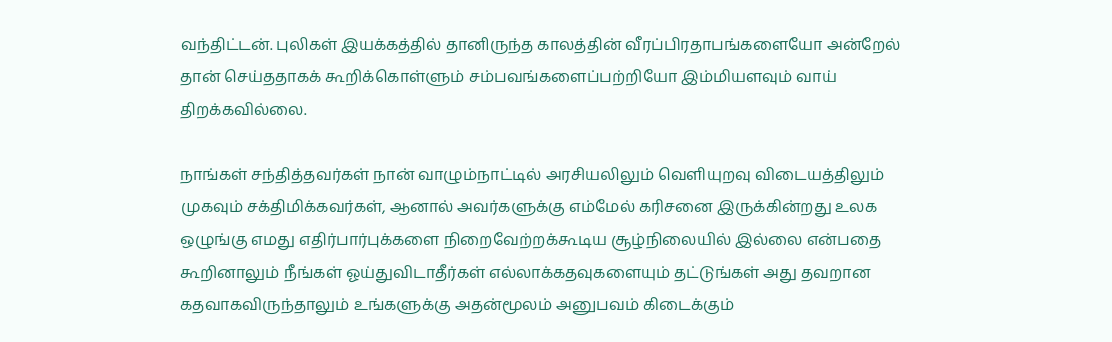வந்திட்டன். புலிகள் இயக்கத்தில் தானிருந்த காலத்தின் வீரப்பிரதாபங்களையோ அன்றேல் தான் செய்ததாகக் கூறிக்கொள்ளும் சம்பவங்களைப்பற்றியோ இம்மியளவும் வாய் திறக்கவில்லை.

நாங்கள் சந்தித்தவர்கள் நான் வாழும்நாட்டில் அரசியலிலும் வெளியுறவு விடையத்திலும் முகவும் சக்திமிக்கவர்கள், ஆனால் அவர்களுக்கு எம்மேல் கரிசனை இருக்கின்றது உலக ஒழுங்கு எமது எதிர்பார்புக்களை நிறைவேற்றக்கூடிய சூழ்நிலையில் இல்லை என்பதை கூறினாலும் நீங்கள் ஓய்துவிடாதீர்கள் எல்லாக்கதவுகளையும் தட்டுங்கள் அது தவறான கதவாகவிருந்தாலும் உங்களுக்கு அதன்மூலம் அனுபவம் கிடைக்கும்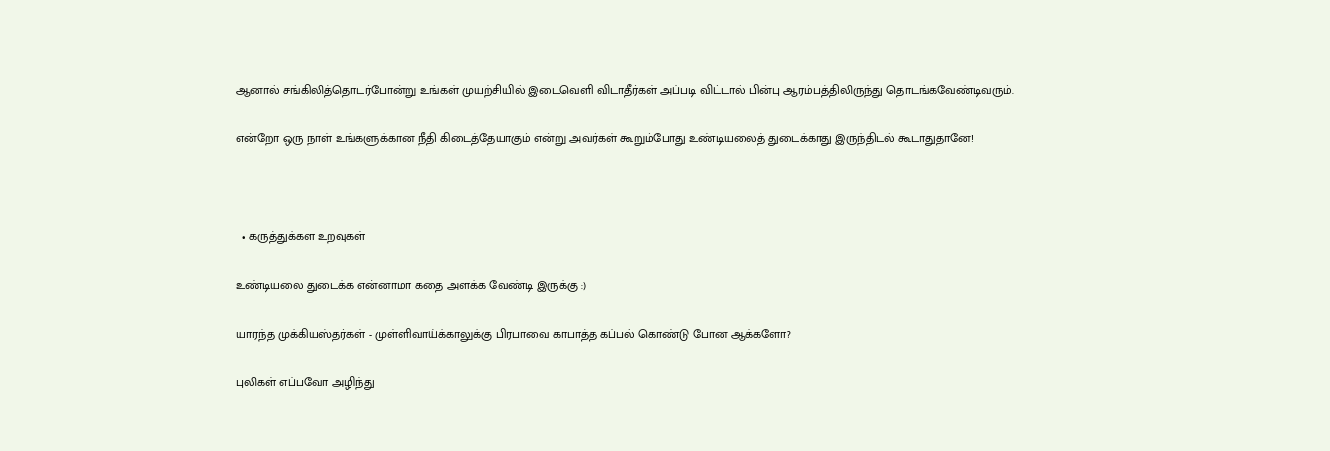ஆனால் சங்கிலித்தொடர்போன்று உங்கள் முயற்சியில் இடைவெளி விடாதீர்கள் அப்படி விட்டால் பின்பு ஆரம்பத்திலிருந்து தொடங்கவேண்டிவரும்.

என்றோ ஒரு நாள் உங்களுக்கான நீதி கிடைத்தேயாகும் என்று அவர்கள் கூறும்போது உண்டியலைத் துடைக்காது இருந்திடல் கூடாதுதானே!



  • கருத்துக்கள உறவுகள்

உண்டியலை துடைக்க என்னாமா கதை அளக்க வேண்டி இருக்கு :)

யாரந்த முக்கியஸ்தர்கள் - முள்ளிவாய்க்காலுக்கு பிரபாவை காபாத்த கப்பல் கொண்டு போன ஆக்களோ?

புலிகள் எப்பவோ அழிந்து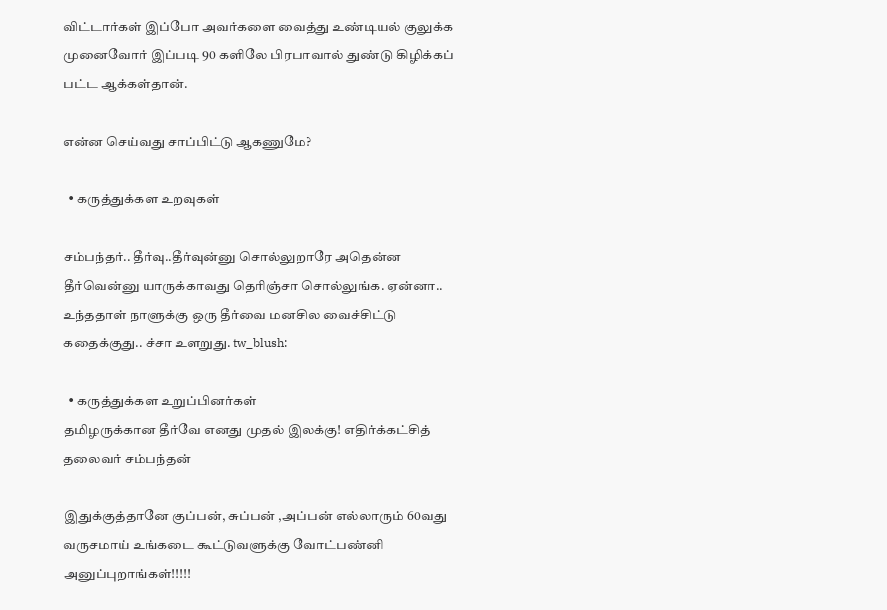விட்டார்கள் இப்போ அவர்களை வைத்து உண்டியல் குலுக்க முனைவோர் இப்படி 90 களிலே பிரபாவால் துண்டு கிழிக்கப் பட்ட ஆக்கள்தான்.

என்ன செய்வது சாப்பிட்டு ஆகணுமே?

  • கருத்துக்கள உறவுகள்

சம்பந்தர்.. தீர்வு..தீர்வுன்னு சொல்லுறாரே அதென்ன தீர்வென்னு யாருக்காவது தெரிஞ்சா சொல்லுங்க. ஏன்னா.. உந்ததாள் நாளுக்கு ஒரு தீர்வை மனசில வைச்சிட்டு கதைக்குது.. ச்சா உளறுது. tw_blush:

  • கருத்துக்கள உறுப்பினர்கள்
தமிழருக்கான தீர்வே எனது முதல் இலக்கு! எதிர்க்கட்சித் தலைவர் சம்பந்தன்

இதுக்குத்தானே குப்பன், சுப்பன் ,அப்பன் எல்லாரும் 60வது வருசமாய் உங்கடை கூட்டுவளுக்கு வோட்பண்னி அனுப்புறாங்கள்!!!!!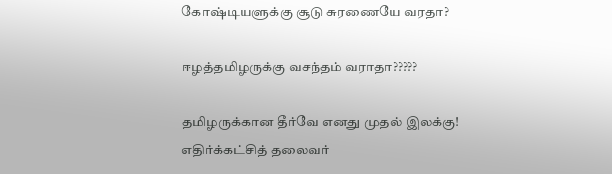கோஷ்டியளுக்கு சூடு சுரணையே வரதா?

ஈழத்தமிழருக்கு வசந்தம் வராதா?????

தமிழருக்கான தீர்வே எனது முதல் இலக்கு! எதிர்க்கட்சித் தலைவர்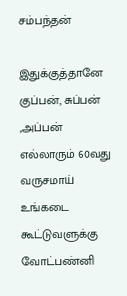சம்பந்தன்

இதுக்குத்தானே குப்பன், சுப்பன் ,அப்பன் எல்லாரும் 60வது வருசமாய் உங்கடை கூட்டுவளுக்கு வோட்பண்னி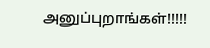அனுப்புறாங்கள்!!!!!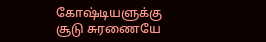கோஷ்டியளுக்கு சூடு சுரணையே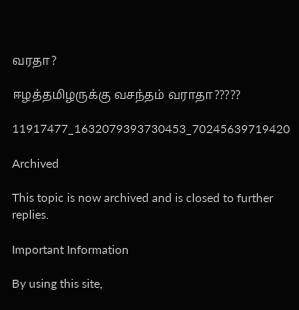வரதா?

ஈழத்தமிழருக்கு வசந்தம் வராதா?????

11917477_1632079393730453_70245639719420

Archived

This topic is now archived and is closed to further replies.

Important Information

By using this site,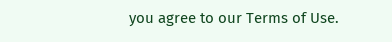you agree to our Terms of Use.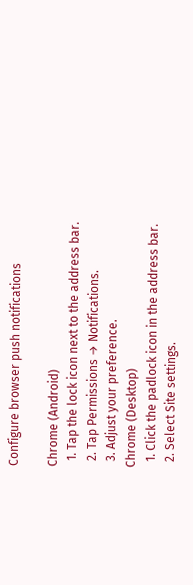Configure browser push notifications

Chrome (Android)
  1. Tap the lock icon next to the address bar.
  2. Tap Permissions → Notifications.
  3. Adjust your preference.
Chrome (Desktop)
  1. Click the padlock icon in the address bar.
  2. Select Site settings.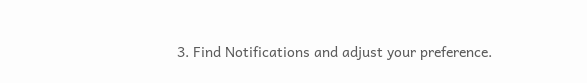3. Find Notifications and adjust your preference.